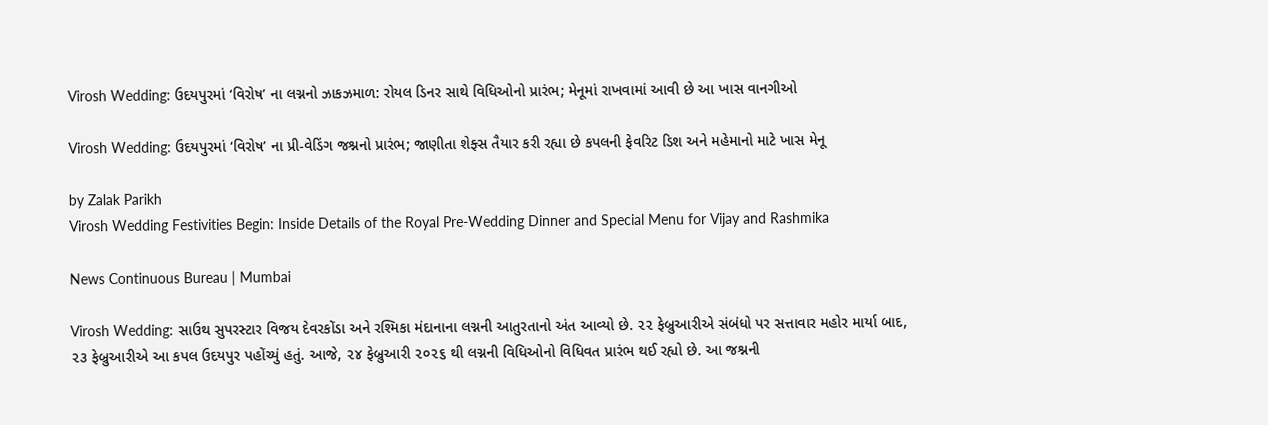Virosh Wedding: ઉદયપુરમાં ‘વિરોષ’ ના લગ્નનો ઝાકઝમાળ: રોયલ ડિનર સાથે વિધિઓનો પ્રારંભ; મેનૂમાં રાખવામાં આવી છે આ ખાસ વાનગીઓ

Virosh Wedding: ઉદયપુરમાં ‘વિરોષ’ ના પ્રી-વેડિંગ જશ્નનો પ્રારંભ; જાણીતા શેફ્સ તૈયાર કરી રહ્યા છે કપલની ફેવરિટ ડિશ અને મહેમાનો માટે ખાસ મેનૂ

by Zalak Parikh
Virosh Wedding Festivities Begin: Inside Details of the Royal Pre-Wedding Dinner and Special Menu for Vijay and Rashmika

News Continuous Bureau | Mumbai

Virosh Wedding: સાઉથ સુપરસ્ટાર વિજય દેવરકોંડા અને રશ્મિકા મંદાનાના લગ્નની આતુરતાનો અંત આવ્યો છે. ૨૨ ફેબ્રુઆરીએ સંબંધો પર સત્તાવાર મહોર માર્યા બાદ, ૨૩ ફેબ્રુઆરીએ આ કપલ ઉદયપુર પહોંચ્યું હતું. આજે, ૨૪ ફેબ્રુઆરી ૨૦૨૬ થી લગ્નની વિધિઓનો વિધિવત પ્રારંભ થઈ રહ્યો છે. આ જશ્નની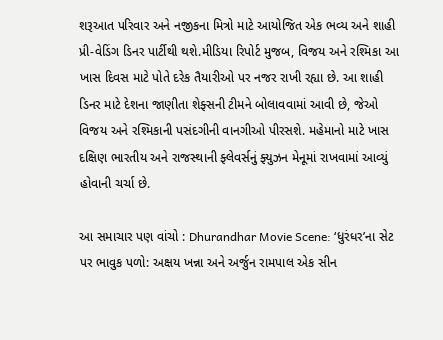શરૂઆત પરિવાર અને નજીકના મિત્રો માટે આયોજિત એક ભવ્ય અને શાહી પ્રી-વેડિંગ ડિનર પાર્ટીથી થશે.મીડિયા રિપોર્ટ મુજબ, વિજય અને રશ્મિકા આ ખાસ દિવસ માટે પોતે દરેક તૈયારીઓ પર નજર રાખી રહ્યા છે. આ શાહી ડિનર માટે દેશના જાણીતા શેફ્સની ટીમને બોલાવવામાં આવી છે, જેઓ વિજય અને રશ્મિકાની પસંદગીની વાનગીઓ પીરસશે. મહેમાનો માટે ખાસ દક્ષિણ ભારતીય અને રાજસ્થાની ફ્લેવર્સનું ફ્યુઝન મેનૂમાં રાખવામાં આવ્યું હોવાની ચર્ચા છે.

આ સમાચાર પણ વાંચો : Dhurandhar Movie Scene: ‘ધુરંધર’ના સેટ પર ભાવુક પળો: અક્ષય ખન્ના અને અર્જુન રામપાલ એક સીન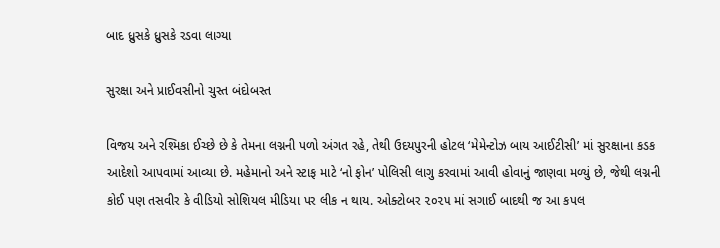બાદ ધ્રુસકે ધ્રુસકે રડવા લાગ્યા

સુરક્ષા અને પ્રાઈવસીનો ચુસ્ત બંદોબસ્ત

વિજય અને રશ્મિકા ઈચ્છે છે કે તેમના લગ્નની પળો અંગત રહે, તેથી ઉદયપુરની હોટલ ‘મેમેન્ટોઝ બાય આઈટીસી’ માં સુરક્ષાના કડક આદેશો આપવામાં આવ્યા છે. મહેમાનો અને સ્ટાફ માટે ‘નો ફોન’ પોલિસી લાગુ કરવામાં આવી હોવાનું જાણવા મળ્યું છે, જેથી લગ્નની કોઈ પણ તસવીર કે વીડિયો સોશિયલ મીડિયા પર લીક ન થાય. ઓક્ટોબર ૨૦૨૫ માં સગાઈ બાદથી જ આ કપલ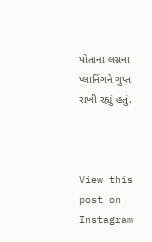પોતાના લગ્નના પ્લાનિંગને ગુપ્ત રાખી રહ્યું હતું.



View this post on Instagram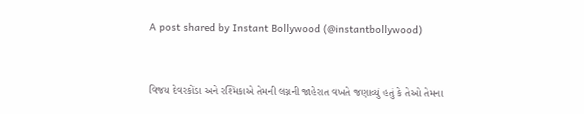A post shared by Instant Bollywood (@instantbollywood)


વિજય દેવરકોંડા અને રશ્મિકાએ તેમની લગ્નની જાહેરાત વખતે જણાવ્યું હતું કે તેઓ તેમના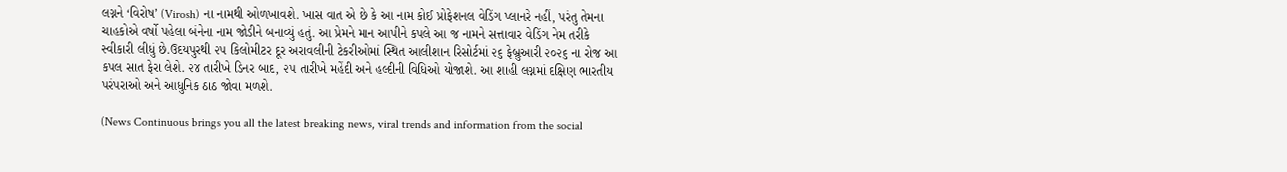લગ્નને ‘વિરોષ’ (Virosh) ના નામથી ઓળખાવશે. ખાસ વાત એ છે કે આ નામ કોઈ પ્રોફેશનલ વેડિંગ પ્લાનરે નહીં, પરંતુ તેમના ચાહકોએ વર્ષો પહેલા બંનેના નામ જોડીને બનાવ્યું હતું. આ પ્રેમને માન આપીને કપલે આ જ નામને સત્તાવાર વેડિંગ નેમ તરીકે સ્વીકારી લીધું છે.ઉદયપુરથી ૨૫ કિલોમીટર દૂર અરાવલીની ટેકરીઓમાં સ્થિત આલીશાન રિસોર્ટમાં ૨૬ ફેબ્રુઆરી ૨૦૨૬ ના રોજ આ કપલ સાત ફેરા લેશે. ૨૪ તારીખે ડિનર બાદ, ૨૫ તારીખે મહેંદી અને હલ્દીની વિધિઓ યોજાશે. આ શાહી લગ્નમાં દક્ષિણ ભારતીય પરંપરાઓ અને આધુનિક ઠાઠ જોવા મળશે.

(News Continuous brings you all the latest breaking news, viral trends and information from the social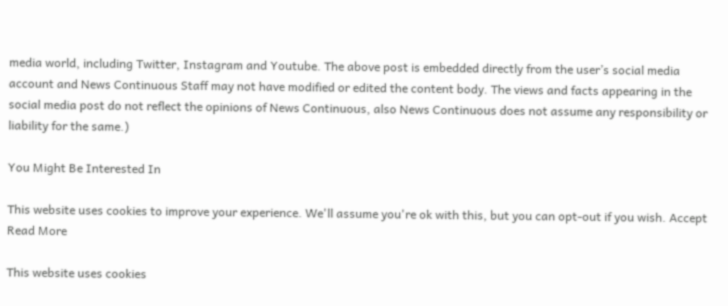media world, including Twitter, Instagram and Youtube. The above post is embedded directly from the user’s social media account and News Continuous Staff may not have modified or edited the content body. The views and facts appearing in the social media post do not reflect the opinions of News Continuous, also News Continuous does not assume any responsibility or liability for the same.)

You Might Be Interested In

This website uses cookies to improve your experience. We'll assume you're ok with this, but you can opt-out if you wish. Accept Read More

This website uses cookies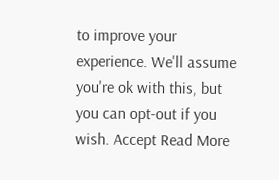to improve your experience. We'll assume you're ok with this, but you can opt-out if you wish. Accept Read More